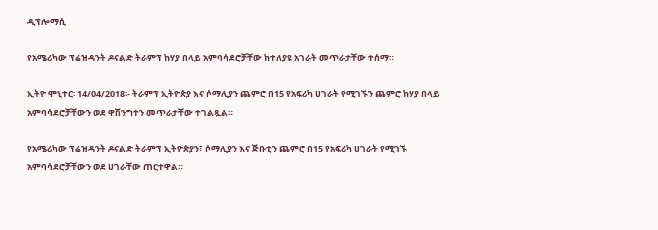ዲፕሎማሲ

የአሜሪካው ፕሬዝዳንት ዶናልድ ትራምፕ ከሃያ በላይ አምባሳደሮቻቸው ከተለያዩ አገራት መጥራታቸው ተሰማ።

ኢትዮ ሞኒተር፡ 14/04/2018፡- ትራምፕ ኢትዮጵያ እና ሶማሊያን ጨምሮ በ15 የአፍሪካ ሀገራት የሚገኙን ጨምሮ ከሃያ በላይ አምባሳደሮቻቸውን ወደ ዋሽንግተን መጥራታቸው ተገልጿል።

የአሜሪካው ፕሬዝዳንት ዶናልድ ትራምፕ ኢትዮጵያን፣ ሶማሊያን እና ጅቡቲን ጨምሮ በ15 የአፍሪካ ሀገራት የሚገኙ አምባሳደሮቻቸውን ወደ ሀገራቸው ጠርተዋል።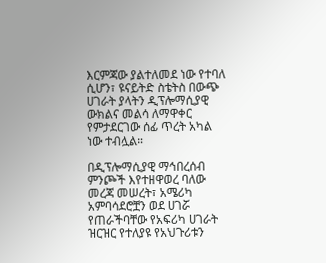እርምጃው ያልተለመደ ነው የተባለ ሲሆን፣ ዩናይትድ ስቴትስ በውጭ ሀገራት ያላትን ዲፕሎማሲያዊ ውክልና መልሳ ለማዋቀር የምታደርገው ሰፊ ጥረት አካል ነው ተብሏል።

በዲፕሎማሲያዊ ማኅበረሰብ ምንጮች እየተዘዋወረ ባለው መረጃ መሠረት፣ አሜሪካ አምባሳደሮቿን ወደ ሀገሯ የጠራችባቸው የአፍሪካ ሀገራት ዝርዝር የተለያዩ የአህጉሪቱን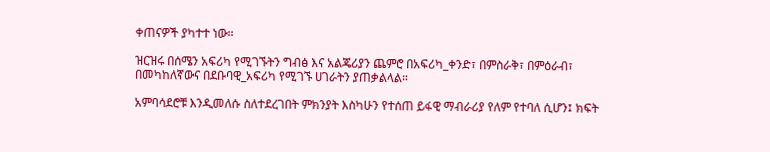ቀጠናዎች ያካተተ ነው።

ዝርዝሩ በሰሜን አፍሪካ የሚገኙትን ግብፅ እና አልጄሪያን ጨምሮ በአፍሪካ_ቀንድ፣ በምስራቅ፣ በምዕራብ፣ በመካከለኛውና በደቡባዊ_አፍሪካ የሚገኙ ሀገራትን ያጠቃልላል።

አምባሳደሮቹ እንዲመለሱ ስለተደረገበት ምክንያት እስካሁን የተሰጠ ይፋዊ ማብራሪያ የለም የተባለ ሲሆን፤ ክፍት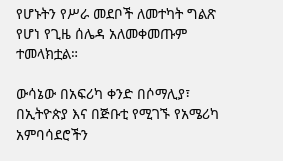የሆኑትን የሥራ መደቦች ለመተካት ግልጽ የሆነ የጊዜ ሰሌዳ አለመቀመጡም ተመላክቷል።

ውሳኔው በአፍሪካ ቀንድ በሶማሊያ፣ በኢትዮጵያ እና በጅቡቲ የሚገኙ የአሜሪካ አምባሳደሮችን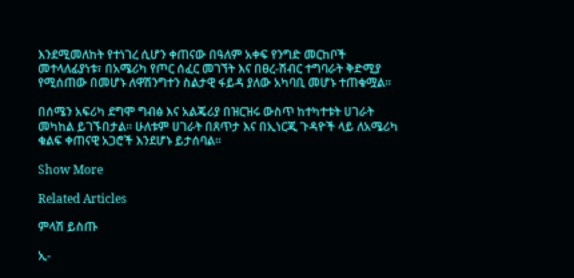እንደሚመለከት የተነገረ ሲሆን ቀጠናው በዓለም አቀፍ የንግድ መርከቦች መተላለፊያነቱ፣ በአሜሪካ የጦር ሰፈር መገኘት እና በፀረ-ሽብር ተግባራት ቅድሚያ የሚሰጠው በመሆኑ ለዋሽንግተን ስልታዊ ፋይዳ ያለው አካባቢ መሆኑ ተጠቁሟል።

በሰሜን አፍሪካ ደግሞ ግብፅ እና አልጄሪያ በዝርዝሩ ውስጥ ከተካተቱት ሀገራት መካከል ይገኙበታል። ሁለቱም ሀገራት በጸጥታ እና በኢነርጂ ጉዳዮች ላይ ለአሜሪካ ቁልፍ ቀጠናዊ አጋሮች እንደሆኑ ይታሰባል።

Show More

Related Articles

ምላሽ ይስጡ

ኢ-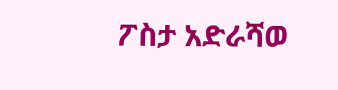ፖስታ አድራሻወ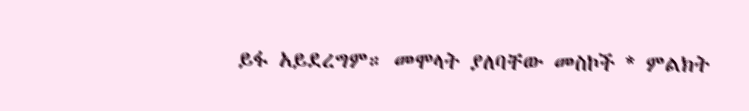ይፋ አይደረግም። መሞላት ያለባቸው መስኮች * ምልክት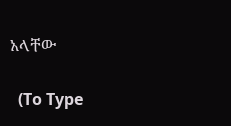አላቸው

  (To Type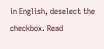in English, deselect the checkbox. Read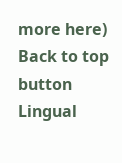more here)
Back to top button
Lingual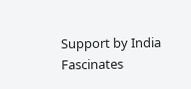Support by India Fascinates